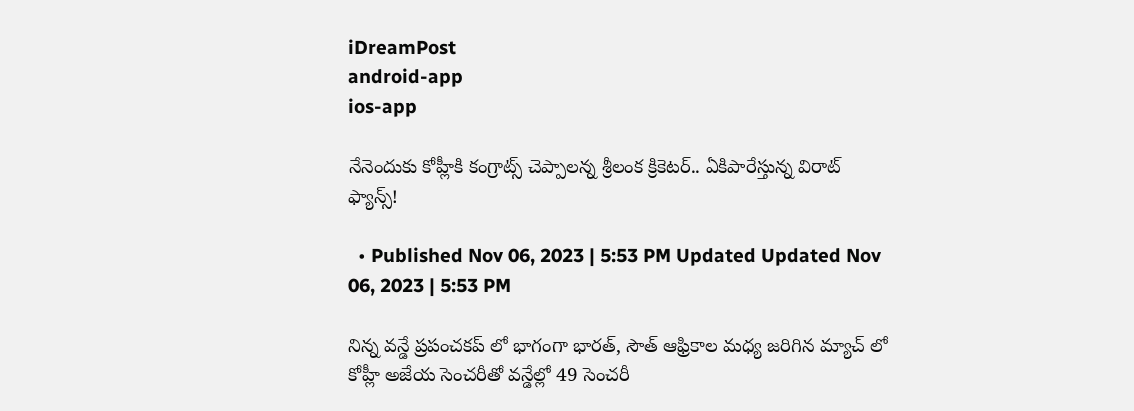iDreamPost
android-app
ios-app

నేనెందుకు కోహ్లీకి కంగ్రాట్స్ చెప్పాలన్న శ్రీలంక క్రికెటర్.. ఏకిపారేస్తున్న విరాట్ ఫ్యాన్స్!

  • Published Nov 06, 2023 | 5:53 PM Updated Updated Nov 06, 2023 | 5:53 PM

నిన్న వన్డే ప్రపంచకప్ లో భాగంగా భారత్, సౌత్ ఆఫ్రికాల మధ్య జరిగిన మ్యాచ్ లో కోహ్లీ అజేయ సెంచరీతో వన్డేల్లో 49 సెంచరీ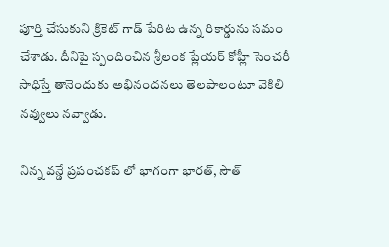పూర్తి చేసుకుని క్రికెట్ గాడ్ పేరిట ఉన్న రికార్డును సమం చేశాడు. దీనిపై స్పందించిన శ్రీలంక ప్లేయర్ కోహ్లీ సెంచరీ సాధిస్తే తానెందుకు అభినందనలు తెలపాలంటూ వెకిలి నవ్వులు నవ్వాడు.

నిన్న వన్డే ప్రపంచకప్ లో భాగంగా భారత్, సౌత్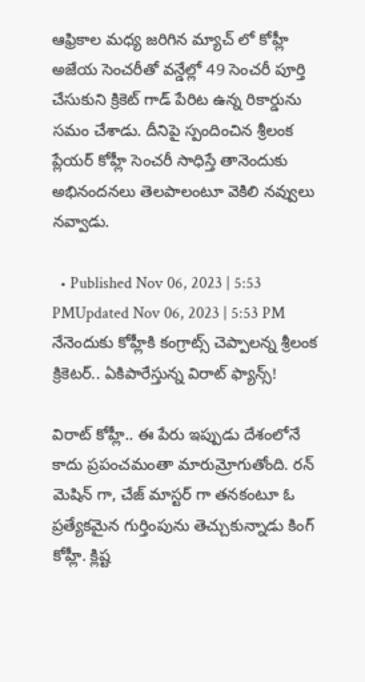ఆఫ్రికాల మధ్య జరిగిన మ్యాచ్ లో కోహ్లీ అజేయ సెంచరీతో వన్డేల్లో 49 సెంచరీ పూర్తి చేసుకుని క్రికెట్ గాడ్ పేరిట ఉన్న రికార్డును సమం చేశాడు. దీనిపై స్పందించిన శ్రీలంక ప్లేయర్ కోహ్లీ సెంచరీ సాధిస్తే తానెందుకు అభినందనలు తెలపాలంటూ వెకిలి నవ్వులు నవ్వాడు.

  • Published Nov 06, 2023 | 5:53 PMUpdated Nov 06, 2023 | 5:53 PM
నేనెందుకు కోహ్లీకి కంగ్రాట్స్ చెప్పాలన్న శ్రీలంక క్రికెటర్.. ఏకిపారేస్తున్న విరాట్ ఫ్యాన్స్!

విరాట్ కోహ్లీ.. ఈ పేరు ఇప్పుడు దేశంలోనే కాదు ప్రపంచమంతా మారుమ్రోగుతోంది. రన్ మెషిన్ గా, చేజ్ మాస్టర్ గా తనకంటూ ఓ ప్రత్యేకమైన గుర్తింపును తెచ్చుకున్నాడు కింగ్ కోహ్లీ. క్లిష్ట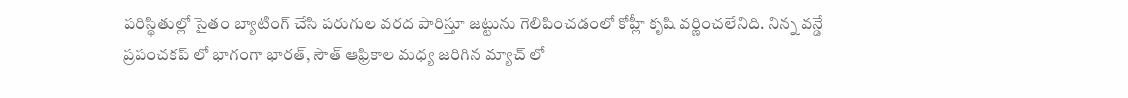పరిస్థితుల్లో సైతం బ్యాటింగ్ చేసి పరుగుల వరద పారిస్తూ జట్టును గెలిపించడంలో కోహ్లీ కృషి వర్ణించలేనిది. నిన్న వన్డే ప్రపంచకప్ లో భాగంగా భారత్, సౌత్ ఆఫ్రికాల మధ్య జరిగిన మ్యాచ్ లో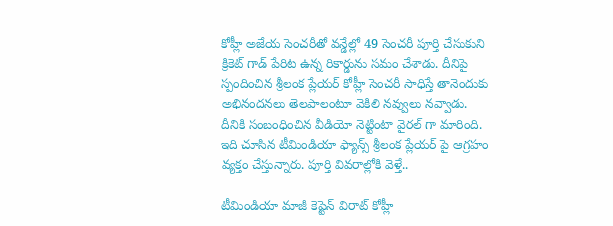కోహ్లీ అజేయ సెంచరీతో వన్డేల్లో 49 సెంచరీ పూర్తి చేసుకుని క్రికెట్ గాడ్ పేరిట ఉన్న రికార్డును సమం చేశాడు. దీనిపై స్పందించిన శ్రీలంక ప్లేయర్ కోహ్లీ సెంచరీ సాధిస్తే తానెందుకు అభినందనలు తెలపాలంటూ వెకిలి నవ్వులు నవ్వాడు. దీనికి సంబంధించిన వీడియో నెట్టింటా వైరల్ గా మారింది. ఇది చూసిన టీమిండియా ఫ్యాన్స్ శ్రీలంక ప్లేయర్ పై ఆగ్రహం వ్యక్తం చేస్తున్నారు. పూర్తి వివరాల్లోకి వెళ్తే..

టీమిండియా మాజీ కెప్టెన్ విరాట్ కోహ్లీ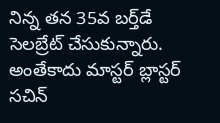నిన్న తన 35వ బర్త్‌డే సెలబ్రేట్ చేసుకున్నారు. అంతేకాదు మాస్టర్ బ్లాస్టర్ సచిన్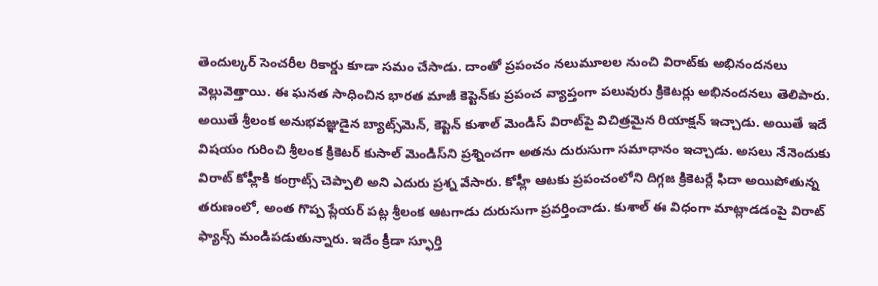తెందుల్కర్ సెంచరీల రికార్డు కూడా సమం చేసాడు. దాంతో ప్రపంచం నలుమూలల నుంచి విరాట్‌కు అభినందనలు వెల్లువెత్తాయి. ఈ ఘనత సాధించిన భారత మాజీ కెప్టెన్‌కు ప్రపంచ వ్యాప్తంగా పలువురు క్రికెటర్లు అభినందనలు తెలిపారు. అయితే శ్రీలంక అనుభవజ్ఞుడైన బ్యాట్స్‌మెన్, కెప్టెన్ కుశాల్ మెండిస్ విరాట్‌పై విచిత్రమైన రియాక్షన్ ఇచ్చాడు. అయితే ఇదే విషయం గురించి శ్రీలంక క్రికెటర్ కుసాల్ మెండిస్‌ని ప్రశ్నించగా అతను దురుసుగా సమాధానం ఇచ్చాడు. అసలు నేనెందుకు విరాట్ కోహ్లీకి కంగ్రాట్స్ చెప్పాలి అని ఎదురు ప్రశ్న వేసారు. కోహ్లీ ఆటకు ప్రపంచంలోని దిగ్గజ క్రికెటర్లే ఫిదా అయిపోతున్న తరుణంలో, అంత గొప్ప ప్లేయర్ పట్ల శ్రీలంక ఆటగాడు దురుసుగా ప్రవర్తించాడు. కుశాల్ ఈ విధంగా మాట్లాడడంపై విరాట్ ఫ్యాన్స్ మండిపడుతున్నారు. ఇదేం క్రీడా స్ఫూర్తి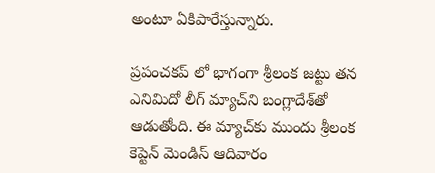అంటూ ఏకిపారేస్తున్నారు.

ప్రపంచకప్ లో భాగంగా శ్రీలంక జట్టు తన ఎనిమిదో లీగ్ మ్యాచ్‌ని బంగ్లాదేశ్‌తో ఆడుతోంది. ఈ మ్యాచ్‌కు ముందు శ్రీలంక కెప్టెన్ మెండిస్ ఆదివారం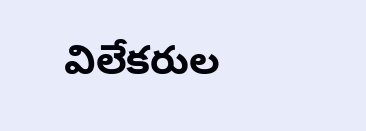విలేకరుల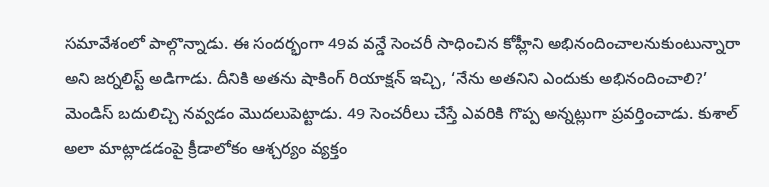సమావేశంలో పాల్గొన్నాడు. ఈ సందర్భంగా 49వ వన్డే సెంచరీ సాధించిన కోహ్లీని అభినందించాలనుకుంటున్నారా అని జర్నలిస్ట్ అడిగాడు. దీనికి అతను షాకింగ్ రియాక్షన్ ఇచ్చి, ‘నేను అతనిని ఎందుకు అభినందించాలి?’ మెండిస్ బదులిచ్చి నవ్వడం మొదలుపెట్టాడు. 49 సెంచరీలు చేస్తే ఎవరికి గొప్ప అన్నట్లుగా ప్రవర్తించాడు. కుశాల్ అలా మాట్లాడడంపై క్రీడాలోకం ఆశ్చర్యం వ్యక్తం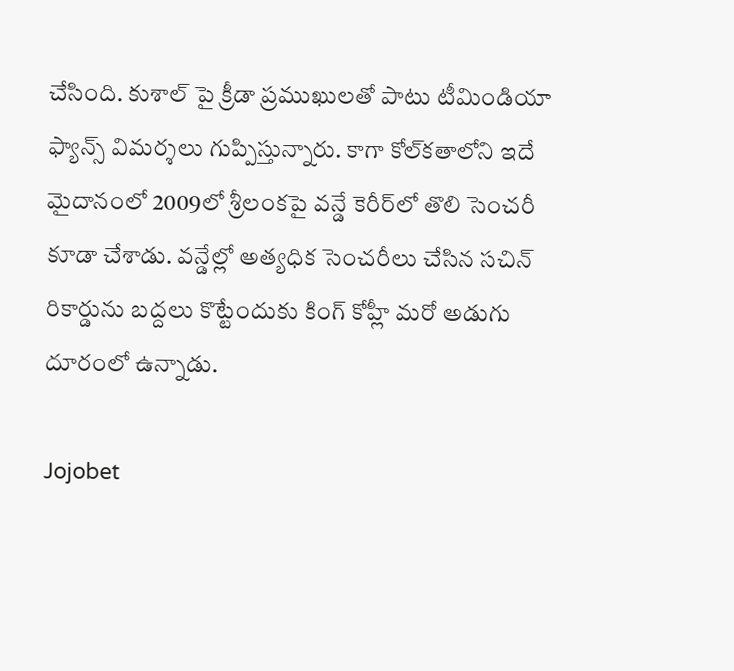చేసింది. కుశాల్ పై క్రీడా ప్రముఖులతో పాటు టీమిండియా ఫ్యాన్స్ విమర్శలు గుప్పిస్తున్నారు. కాగా కోల్‌కతాలోని ఇదే మైదానంలో 2009లో శ్రీలంకపై వన్డే కెరీర్‌లో తొలి సెంచరీ కూడా చేశాడు. వన్డేల్లో అత్యధిక సెంచరీలు చేసిన సచిన్ రికార్డును బద్దలు కొట్టేందుకు కింగ్ కోహ్లీ మరో అడుగు దూరంలో ఉన్నాడు.

Jojobet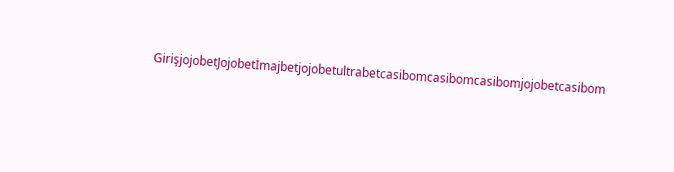GirişjojobetJojobetİmajbetjojobetultrabetcasibomcasibomcasibomjojobetcasibom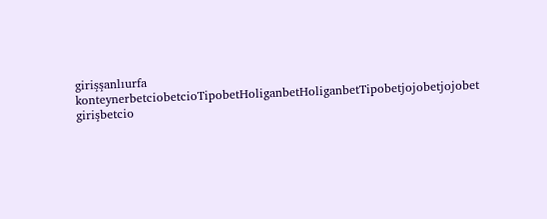girişşanlıurfa konteynerbetciobetcioTipobetHoliganbetHoliganbetTipobetjojobetjojobet girişbetcio